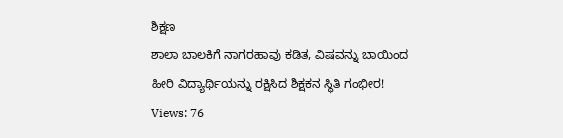ಶಿಕ್ಷಣ
ಶಾಲಾ ಬಾಲಕಿಗೆ ನಾಗರಹಾವು ಕಡಿತ, ವಿಷವನ್ನು ಬಾಯಿಂದ ಹೀರಿ ವಿದ್ಯಾರ್ಥಿಯನ್ನು ರಕ್ಷಿಸಿದ ಶಿಕ್ಷಕನ ಸ್ಥಿತಿ ಗಂಭೀರ!
Views: 76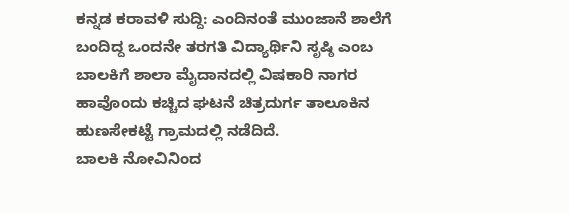ಕನ್ನಡ ಕರಾವಳಿ ಸುದ್ದಿ: ಎಂದಿನಂತೆ ಮುಂಜಾನೆ ಶಾಲೆಗೆ ಬಂದಿದ್ದ ಒಂದನೇ ತರಗತಿ ವಿದ್ಯಾರ್ಥಿನಿ ಸೃಷ್ಠಿ ಎಂಬ ಬಾಲಕಿಗೆ ಶಾಲಾ ಮೈದಾನದಲ್ಲಿ ವಿಷಕಾರಿ ನಾಗರ ಹಾವೊಂದು ಕಚ್ಚಿದ ಘಟನೆ ಚಿತ್ರದುರ್ಗ ತಾಲೂಕಿನ ಹುಣಸೇಕಟ್ಟೆ ಗ್ರಾಮದಲ್ಲಿ ನಡೆದಿದೆ.
ಬಾಲಕಿ ನೋವಿನಿಂದ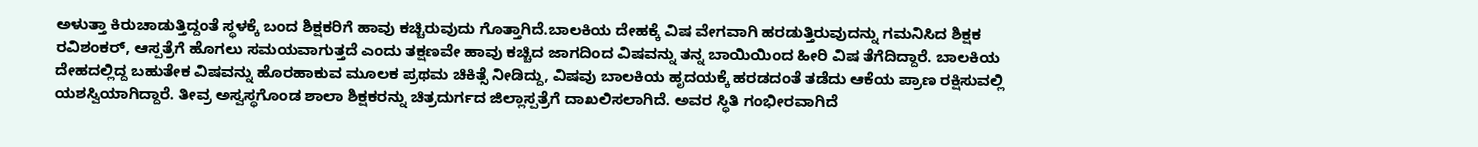ಅಳುತ್ತಾ ಕಿರುಚಾಡುತ್ತಿದ್ದಂತೆ ಸ್ಥಳಕ್ಕೆ ಬಂದ ಶಿಕ್ಷಕರಿಗೆ ಹಾವು ಕಚ್ಚಿರುವುದು ಗೊತ್ತಾಗಿದೆ.ಬಾಲಕಿಯ ದೇಹಕ್ಕೆ ವಿಷ ವೇಗವಾಗಿ ಹರಡುತ್ತಿರುವುದನ್ನು ಗಮನಿಸಿದ ಶಿಕ್ಷಕ ರವಿಶಂಕರ್, ಆಸ್ಪತ್ರೆಗೆ ಹೊಗಲು ಸಮಯವಾಗುತ್ತದೆ ಎಂದು ತಕ್ಷಣವೇ ಹಾವು ಕಚ್ಚಿದ ಜಾಗದಿಂದ ವಿಷವನ್ನು ತನ್ನ ಬಾಯಿಯಿಂದ ಹೀರಿ ವಿಷ ತೆಗೆದಿದ್ದಾರೆ. ಬಾಲಕಿಯ ದೇಹದಲ್ಲಿದ್ದ ಬಹುತೇಕ ವಿಷವನ್ನು ಹೊರಹಾಕುವ ಮೂಲಕ ಪ್ರಥಮ ಚಿಕಿತ್ಸೆ ನೀಡಿದ್ದು, ವಿಷವು ಬಾಲಕಿಯ ಹೃದಯಕ್ಕೆ ಹರಡದಂತೆ ತಡೆದು ಆಕೆಯ ಪ್ರಾಣ ರಕ್ಷಿಸುವಲ್ಲಿ ಯಶಸ್ವಿಯಾಗಿದ್ದಾರೆ. ತೀವ್ರ ಅಸ್ವಸ್ಥಗೊಂಡ ಶಾಲಾ ಶಿಕ್ಷಕರನ್ನು ಚಿತ್ರದುರ್ಗದ ಜಿಲ್ಲಾಸ್ಪತ್ರೆಗೆ ದಾಖಲಿಸಲಾಗಿದೆ. ಅವರ ಸ್ಥಿತಿ ಗಂಭೀರವಾಗಿದೆ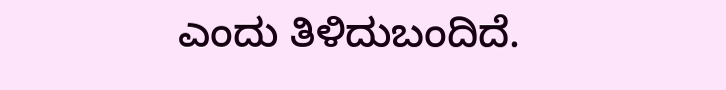ಎಂದು ತಿಳಿದುಬಂದಿದೆ.